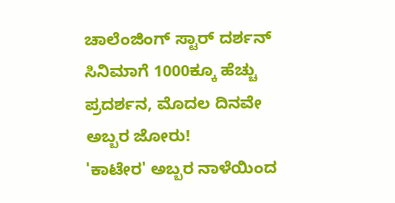ಚಾಲೆಂಜಿಂಗ್ ಸ್ಟಾರ್ ದರ್ಶನ್ ಸಿನಿಮಾಗೆ 1000ಕ್ಕೂ ಹೆಚ್ಚು ಪ್ರದರ್ಶನ, ಮೊದಲ ದಿನವೇ ಅಬ್ಬರ ಜೋರು!
'ಕಾಟೇರ' ಅಬ್ಬರ ನಾಳೆಯಿಂದ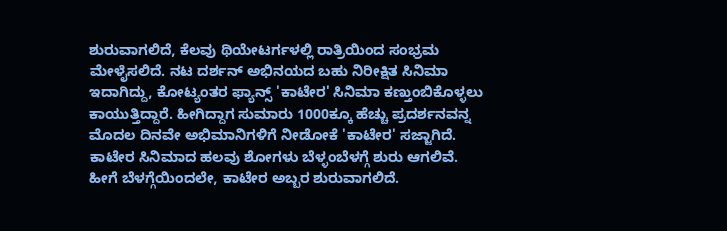ಶುರುವಾಗಲಿದೆ, ಕೆಲವು ಥಿಯೇಟರ್ಗಳಲ್ಲಿ ರಾತ್ರಿಯಿಂದ ಸಂಭ್ರಮ ಮೇಳೈಸಲಿದೆ. ನಟ ದರ್ಶನ್ ಅಭಿನಯದ ಬಹು ನಿರೀಕ್ಷಿತ ಸಿನಿಮಾ ಇದಾಗಿದ್ದು, ಕೋಟ್ಯಂತರ ಫ್ಯಾನ್ಸ್ 'ಕಾಟೇರ' ಸಿನಿಮಾ ಕಣ್ತುಂಬಿಕೊಳ್ಳಲು ಕಾಯುತ್ತಿದ್ದಾರೆ. ಹೀಗಿದ್ದಾಗ ಸುಮಾರು 1000ಕ್ಕೂ ಹೆಚ್ಚು ಪ್ರದರ್ಶನವನ್ನ ಮೊದಲ ದಿನವೇ ಅಭಿಮಾನಿಗಳಿಗೆ ನೀಡೋಕೆ 'ಕಾಟೇರ' ಸಜ್ಜಾಗಿದೆ.
ಕಾಟೇರ ಸಿನಿಮಾದ ಹಲವು ಶೋಗಳು ಬೆಳ್ಳಂಬೆಳಗ್ಗೆ ಶುರು ಆಗಲಿವೆ. ಹೀಗೆ ಬೆಳಗ್ಗೆಯಿಂದಲೇ, ಕಾಟೇರ ಅಬ್ಬರ ಶುರುವಾಗಲಿದೆ.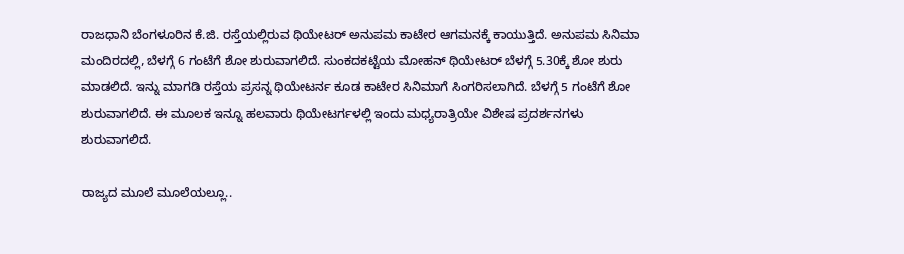ರಾಜಧಾನಿ ಬೆಂಗಳೂರಿನ ಕೆ.ಜಿ. ರಸ್ತೆಯಲ್ಲಿರುವ ಥಿಯೇಟರ್ ಅನುಪಮ ಕಾಟೇರ ಆಗಮನಕ್ಕೆ ಕಾಯುತ್ತಿದೆ. ಅನುಪಮ ಸಿನಿಮಾ ಮಂದಿರದಲ್ಲಿ, ಬೆಳಗ್ಗೆ 6 ಗಂಟೆಗೆ ಶೋ ಶುರುವಾಗಲಿದೆ. ಸುಂಕದಕಟ್ಟೆಯ ಮೋಹನ್ ಥಿಯೇಟರ್ ಬೆಳಗ್ಗೆ 5.30ಕ್ಕೆ ಶೋ ಶುರು ಮಾಡಲಿದೆ. ಇನ್ನು ಮಾಗಡಿ ರಸ್ತೆಯ ಪ್ರಸನ್ನ ಥಿಯೇಟರ್ನ ಕೂಡ ಕಾಟೇರ ಸಿನಿಮಾಗೆ ಸಿಂಗರಿಸಲಾಗಿದೆ. ಬೆಳಗ್ಗೆ 5 ಗಂಟೆಗೆ ಶೋ ಶುರುವಾಗಲಿದೆ. ಈ ಮೂಲಕ ಇನ್ನೂ ಹಲವಾರು ಥಿಯೇಟರ್ಗಳಲ್ಲಿ ಇಂದು ಮಧ್ಯರಾತ್ರಿಯೇ ವಿಶೇಷ ಪ್ರದರ್ಶನಗಳು ಶುರುವಾಗಲಿದೆ.

ರಾಜ್ಯದ ಮೂಲೆ ಮೂಲೆಯಲ್ಲೂ..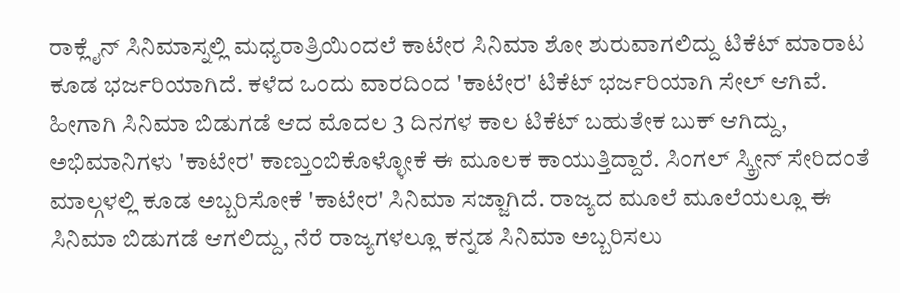ರಾಕ್ಲೈನ್ ಸಿನಿಮಾಸ್ನಲ್ಲಿ ಮಧ್ಯರಾತ್ರಿಯಿಂದಲೆ ಕಾಟೇರ ಸಿನಿಮಾ ಶೋ ಶುರುವಾಗಲಿದ್ದು ಟಿಕೆಟ್ ಮಾರಾಟ ಕೂಡ ಭರ್ಜರಿಯಾಗಿದೆ. ಕಳೆದ ಒಂದು ವಾರದಿಂದ 'ಕಾಟೇರ' ಟಿಕೆಟ್ ಭರ್ಜರಿಯಾಗಿ ಸೇಲ್ ಆಗಿವೆ. ಹೀಗಾಗಿ ಸಿನಿಮಾ ಬಿಡುಗಡೆ ಆದ ಮೊದಲ 3 ದಿನಗಳ ಕಾಲ ಟಿಕೆಟ್ ಬಹುತೇಕ ಬುಕ್ ಆಗಿದ್ದು, ಅಭಿಮಾನಿಗಳು 'ಕಾಟೇರ' ಕಾಣ್ತುಂಬಿಕೊಳ್ಳೋಕೆ ಈ ಮೂಲಕ ಕಾಯುತ್ತಿದ್ದಾರೆ. ಸಿಂಗಲ್ ಸ್ಕ್ರೀನ್ ಸೇರಿದಂತೆ ಮಾಲ್ಗಳಲ್ಲಿ ಕೂಡ ಅಬ್ಬರಿಸೋಕೆ 'ಕಾಟೇರ' ಸಿನಿಮಾ ಸಜ್ಜಾಗಿದೆ. ರಾಜ್ಯದ ಮೂಲೆ ಮೂಲೆಯಲ್ಲೂ ಈ ಸಿನಿಮಾ ಬಿಡುಗಡೆ ಆಗಲಿದ್ದು, ನೆರೆ ರಾಜ್ಯಗಳಲ್ಲೂ ಕನ್ನಡ ಸಿನಿಮಾ ಅಬ್ಬರಿಸಲು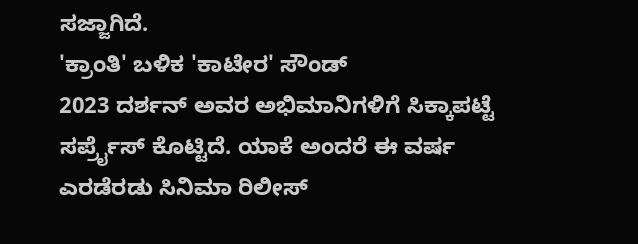ಸಜ್ಜಾಗಿದೆ.
'ಕ್ರಾಂತಿ' ಬಳಿಕ 'ಕಾಟೇರ' ಸೌಂಡ್
2023 ದರ್ಶನ್ ಅವರ ಅಭಿಮಾನಿಗಳಿಗೆ ಸಿಕ್ಕಾಪಟ್ಟೆ ಸರ್ಪ್ರೈಸ್ ಕೊಟ್ಟಿದೆ. ಯಾಕೆ ಅಂದರೆ ಈ ವರ್ಷ ಎರಡೆರಡು ಸಿನಿಮಾ ರಿಲೀಸ್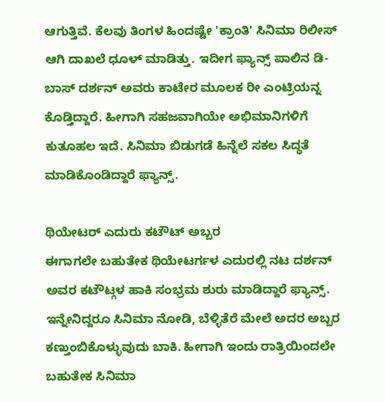ಆಗುತ್ತಿವೆ. ಕೆಲವು ತಿಂಗಳ ಹಿಂದಷ್ಟೇ 'ಕ್ರಾಂತಿ' ಸಿನಿಮಾ ರಿಲೀಸ್ ಆಗಿ ದಾಖಲೆ ಧೂಳ್ ಮಾಡಿತ್ತು. ಇದೀಗ ಫ್ಯಾನ್ಸ್ ಪಾಲಿನ ಡಿ-ಬಾಸ್ ದರ್ಶನ್ ಅವರು ಕಾಟೇರ ಮೂಲಕ ರೀ ಎಂಟ್ರಿಯನ್ನ ಕೊಡ್ತಿದ್ದಾರೆ. ಹೀಗಾಗಿ ಸಹಜವಾಗಿಯೇ ಅಭಿಮಾನಿಗಳಿಗೆ ಕುತೂಹಲ ಇದೆ. ಸಿನಿಮಾ ಬಿಡುಗಡೆ ಹಿನ್ನೆಲೆ ಸಕಲ ಸಿದ್ಧತೆ ಮಾಡಿಕೊಂಡಿದ್ದಾರೆ ಫ್ಯಾನ್ಸ್.

ಥಿಯೇಟರ್ ಎದುರು ಕಟೌಟ್ ಅಬ್ಬರ
ಈಗಾಗಲೇ ಬಹುತೇಕ ಥಿಯೇಟರ್ಗಳ ಎದುರಲ್ಲಿ ನಟ ದರ್ಶನ್ ಅವರ ಕಟೌಟ್ಗಳ ಹಾಕಿ ಸಂಭ್ರಮ ಶುರು ಮಾಡಿದ್ದಾರೆ ಫ್ಯಾನ್ಸ್. ಇನ್ನೇನಿದ್ದರೂ ಸಿನಿಮಾ ನೋಡಿ, ಬೆಳ್ಳಿತೆರೆ ಮೇಲೆ ಅದರ ಅಬ್ಬರ ಕಣ್ತುಂಬಿಕೊಳ್ಳುವುದು ಬಾಕಿ. ಹೀಗಾಗಿ ಇಂದು ರಾತ್ರಿಯಿಂದಲೇ ಬಹುತೇಕ ಸಿನಿಮಾ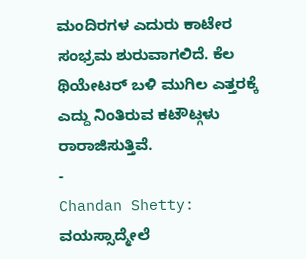ಮಂದಿರಗಳ ಎದುರು ಕಾಟೇರ ಸಂಭ್ರಮ ಶುರುವಾಗಲಿದೆ. ಕೆಲ ಥಿಯೇಟರ್ ಬಳಿ ಮುಗಿಲ ಎತ್ತರಕ್ಕೆ ಎದ್ದು ನಿಂತಿರುವ ಕಟೌಟ್ಗಳು ರಾರಾಜಿಸುತ್ತಿವೆ.
-
Chandan Shetty: ವಯಸ್ಸಾದ್ಮೇಲೆ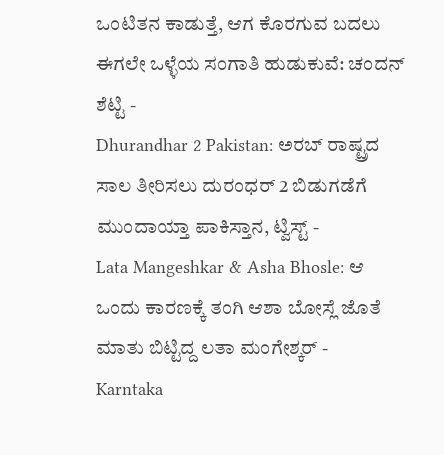ಒಂಟಿತನ ಕಾಡುತ್ತೆ, ಆಗ ಕೊರಗುವ ಬದಲು ಈಗಲೇ ಒಳ್ಳೆಯ ಸಂಗಾತಿ ಹುಡುಕುವೆ: ಚಂದನ್ ಶೆಟ್ಟಿ -
Dhurandhar 2 Pakistan: ಅರಬ್ ರಾಷ್ಟ್ರದ ಸಾಲ ತೀರಿಸಲು ದುರಂಧರ್ 2 ಬಿಡುಗಡೆಗೆ ಮುಂದಾಯ್ತಾ ಪಾಕಿಸ್ತಾನ, ಟ್ವಿಸ್ಟ್ -
Lata Mangeshkar & Asha Bhosle: ಆ ಒಂದು ಕಾರಣಕ್ಕೆ ತಂಗಿ ಆಶಾ ಬೋಸ್ಲೆ ಜೊತೆ ಮಾತು ಬಿಟ್ಟಿದ್ದ ಲತಾ ಮಂಗೇಶ್ಕರ್ -
Karntaka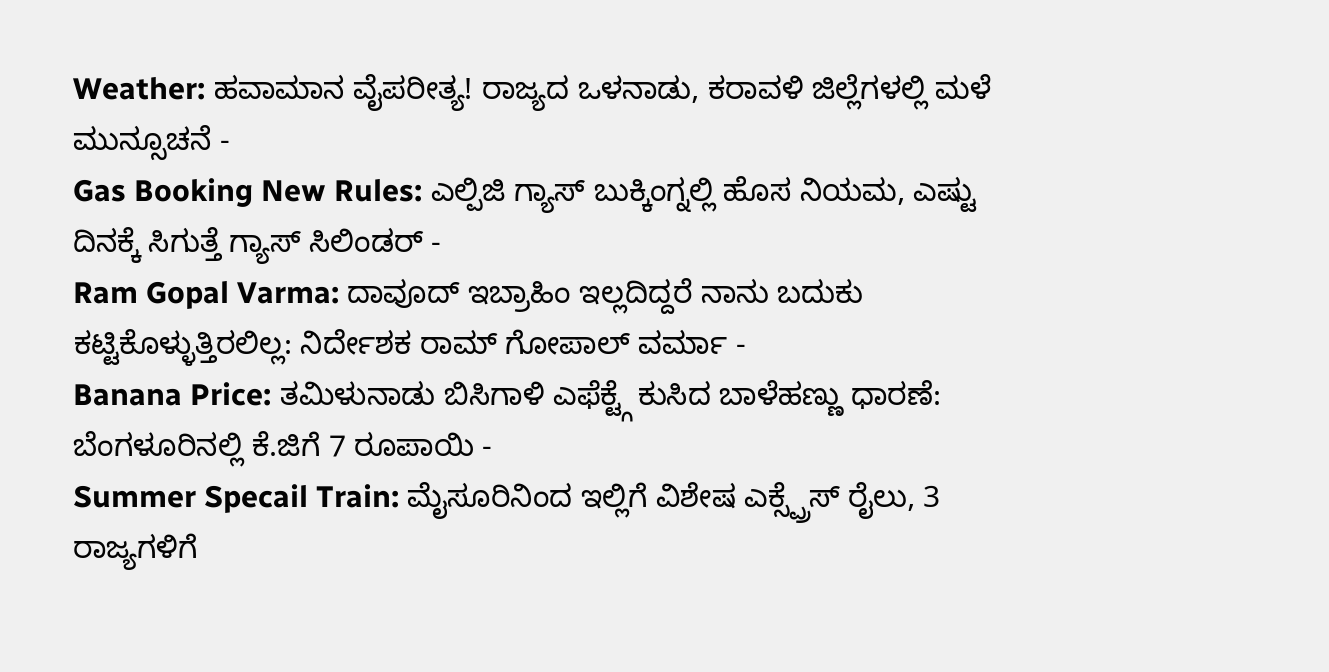Weather: ಹವಾಮಾನ ವೈಪರೀತ್ಯ! ರಾಜ್ಯದ ಒಳನಾಡು, ಕರಾವಳಿ ಜಿಲ್ಲೆಗಳಲ್ಲಿ ಮಳೆ ಮುನ್ಸೂಚನೆ -
Gas Booking New Rules: ಎಲ್ಪಿಜಿ ಗ್ಯಾಸ್ ಬುಕ್ಕಿಂಗ್ನಲ್ಲಿ ಹೊಸ ನಿಯಮ, ಎಷ್ಟು ದಿನಕ್ಕೆ ಸಿಗುತ್ತೆ ಗ್ಯಾಸ್ ಸಿಲಿಂಡರ್ -
Ram Gopal Varma: ದಾವೂದ್ ಇಬ್ರಾಹಿಂ ಇಲ್ಲದಿದ್ದರೆ ನಾನು ಬದುಕು ಕಟ್ಟಿಕೊಳ್ಳುತ್ತಿರಲಿಲ್ಲ: ನಿರ್ದೇಶಕ ರಾಮ್ ಗೋಪಾಲ್ ವರ್ಮಾ -
Banana Price: ತಮಿಳುನಾಡು ಬಿಸಿಗಾಳಿ ಎಫೆಕ್ಟ್ಗೆ ಕುಸಿದ ಬಾಳೆಹಣ್ಣು ಧಾರಣೆ: ಬೆಂಗಳೂರಿನಲ್ಲಿ ಕೆ.ಜಿಗೆ 7 ರೂಪಾಯಿ -
Summer Specail Train: ಮೈಸೂರಿನಿಂದ ಇಲ್ಲಿಗೆ ವಿಶೇಷ ಎಕ್ಸ್ಪ್ರೆಸ್ ರೈಲು, 3 ರಾಜ್ಯಗಳಿಗೆ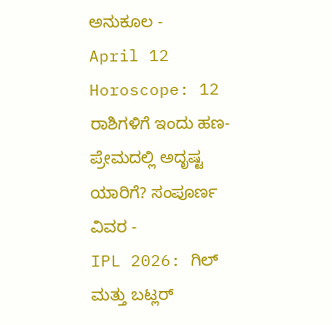ಅನುಕೂಲ -
April 12 Horoscope: 12 ರಾಶಿಗಳಿಗೆ ಇಂದು ಹಣ-ಪ್ರೇಮದಲ್ಲಿ ಅದೃಷ್ಟ ಯಾರಿಗೆ? ಸಂಪೂರ್ಣ ವಿವರ -
IPL 2026: ಗಿಲ್ ಮತ್ತು ಬಟ್ಲರ್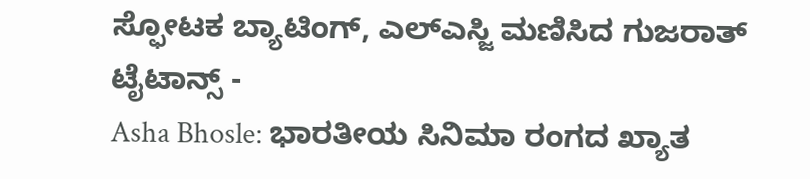ಸ್ಫೋಟಕ ಬ್ಯಾಟಿಂಗ್, ಎಲ್ಎಸ್ಜಿ ಮಣಿಸಿದ ಗುಜರಾತ್ ಟೈಟಾನ್ಸ್ -
Asha Bhosle: ಭಾರತೀಯ ಸಿನಿಮಾ ರಂಗದ ಖ್ಯಾತ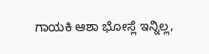ಗಾಯಕಿ ಆಶಾ ಭೋಸ್ಲೆ ಇನ್ನಿಲ್ಲ,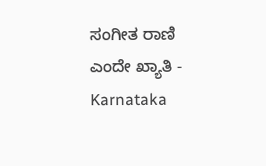ಸಂಗೀತ ರಾಣಿ ಎಂದೇ ಖ್ಯಾತಿ -
Karnataka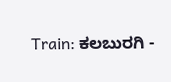Train: ಕಲಬುರಗಿ -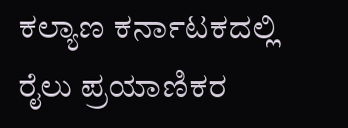ಕಲ್ಯಾಣ ಕರ್ನಾಟಕದಲ್ಲಿ ರೈಲು ಪ್ರಯಾಣಿಕರ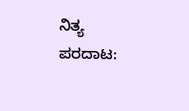ನಿತ್ಯ ಪರದಾಟ: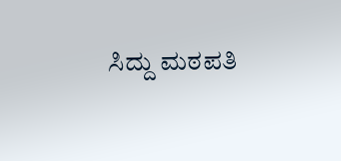ಸಿದ್ದು ಮಠಪತಿ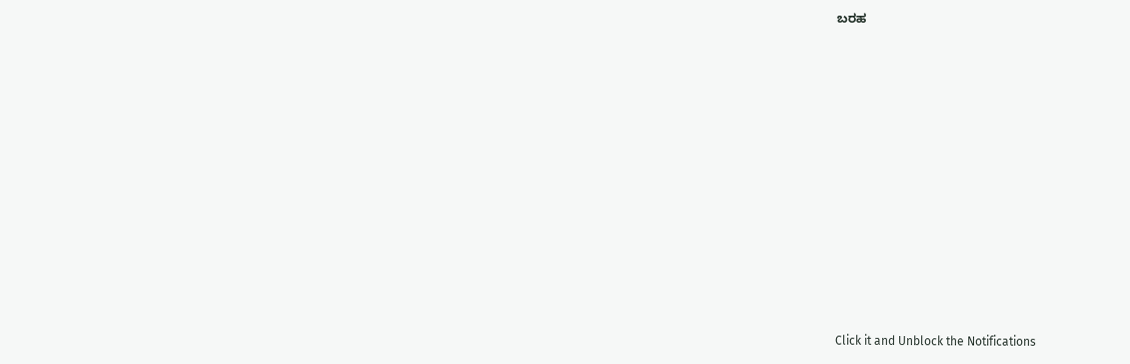ಬರಹ












Click it and Unblock the Notifications